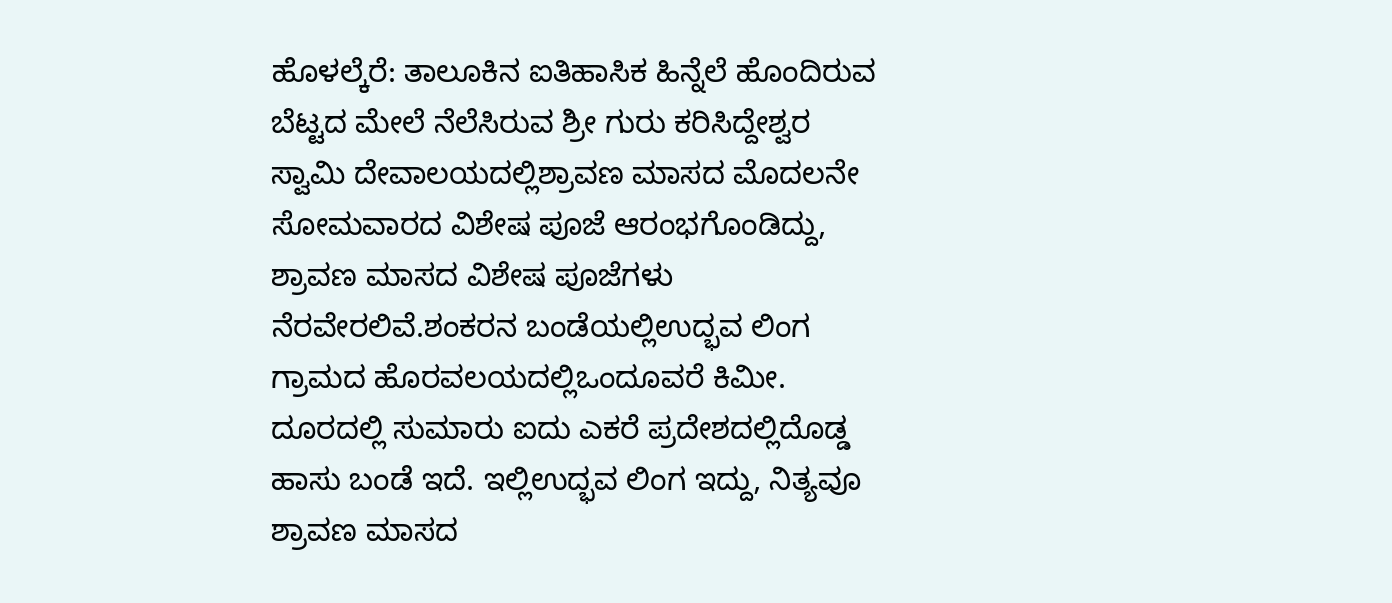ಹೊಳಲ್ಕೆರೆ: ತಾಲೂಕಿನ ಐತಿಹಾಸಿಕ ಹಿನ್ನೆಲೆ ಹೊಂದಿರುವ ಬೆಟ್ಟದ ಮೇಲೆ ನೆಲೆಸಿರುವ ಶ್ರೀ ಗುರು ಕರಿಸಿದ್ದೇಶ್ವರ ಸ್ವಾಮಿ ದೇವಾಲಯದಲ್ಲಿಶ್ರಾವಣ ಮಾಸದ ಮೊದಲನೇ ಸೋಮವಾರದ ವಿಶೇಷ ಪೂಜೆ ಆರಂಭಗೊಂಡಿದ್ದು, ಶ್ರಾವಣ ಮಾಸದ ವಿಶೇಷ ಪೂಜೆಗಳು ನೆರವೇರಲಿವೆ.ಶಂಕರನ ಬಂಡೆಯಲ್ಲಿಉದ್ಭವ ಲಿಂಗ
ಗ್ರಾಮದ ಹೊರವಲಯದಲ್ಲಿಒಂದೂವರೆ ಕಿಮೀ. ದೂರದಲ್ಲಿ ಸುಮಾರು ಐದು ಎಕರೆ ಪ್ರದೇಶದಲ್ಲಿದೊಡ್ಡ ಹಾಸು ಬಂಡೆ ಇದೆ. ಇಲ್ಲಿಉದ್ಭವ ಲಿಂಗ ಇದ್ದು, ನಿತ್ಯವೂ ಶ್ರಾವಣ ಮಾಸದ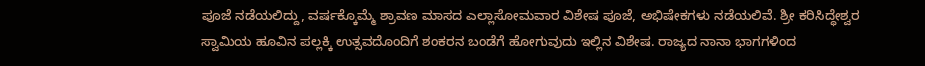ಪೂಜೆ ನಡೆಯಲಿದ್ದು, ವರ್ಷಕ್ಕೊಮ್ಮೆ ಶ್ರಾವಣ ಮಾಸದ ಎಲ್ಲಾಸೋಮವಾರ ವಿಶೇಷ ಪೂಜೆ, ಅಭಿಷೇಕಗಳು ನಡೆಯಲಿವೆ. ಶ್ರೀ ಕರಿಸಿದ್ಧೇಶ್ವರ ಸ್ವಾಮಿಯ ಹೂವಿನ ಪಲ್ಲಕ್ಕಿ ಉತ್ಸವದೊಂದಿಗೆ ಶಂಕರನ ಬಂಡೆಗೆ ಹೋಗುವುದು ಇಲ್ಲಿನ ವಿಶೇಷ. ರಾಜ್ಯದ ನಾನಾ ಭಾಗಗಳಿಂದ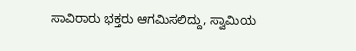ಸಾವಿರಾರು ಭಕ್ತರು ಆಗಮಿಸಲಿದ್ದು, ಸ್ವಾಮಿಯ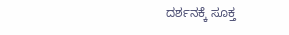ದರ್ಶನಕ್ಕೆ ಸೂಕ್ತ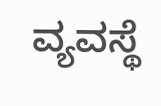ವ್ಯವಸ್ಥೆ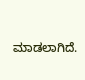ಮಾಡಲಾಗಿದೆ.